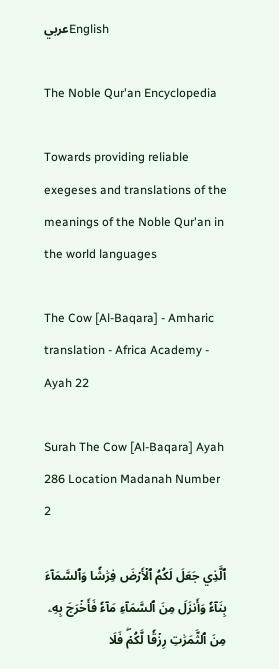عربيEnglish

The Noble Qur'an Encyclopedia

Towards providing reliable exegeses and translations of the meanings of the Noble Qur'an in the world languages

The Cow [Al-Baqara] - Amharic translation - Africa Academy - Ayah 22

Surah The Cow [Al-Baqara] Ayah 286 Location Madanah Number 2

ٱلَّذِي جَعَلَ لَكُمُ ٱلۡأَرۡضَ فِرَٰشٗا وَٱلسَّمَآءَ بِنَآءٗ وَأَنزَلَ مِنَ ٱلسَّمَآءِ مَآءٗ فَأَخۡرَجَ بِهِۦ مِنَ ٱلثَّمَرَٰتِ رِزۡقٗا لَّكُمۡۖ فَلَا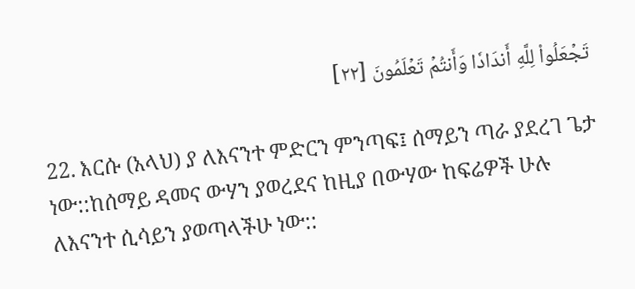تَجۡعَلُواْ لِلَّهِ أَندَادٗا وَأَنتُمۡ تَعۡلَمُونَ [٢٢]

22. እርሱ (አላህ) ያ ለእናንተ ምድርን ምንጣፍ፤ ሰማይን ጣራ ያደረገ ጌታ ነው::ከሰማይ ዳመና ውሃን ያወረደና ከዚያ በውሃው ከፍሬዎች ሁሉ ለእናንተ ሲሳይን ያወጣላችሁ ነው::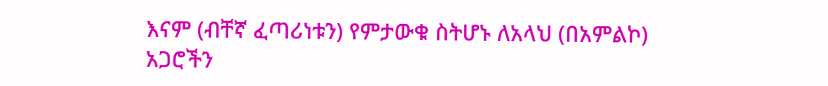እናም (ብቸኛ ፈጣሪነቱን) የምታውቁ ስትሆኑ ለአላህ (በአምልኮ) አጋሮችን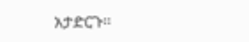አታድርጉ፡፡